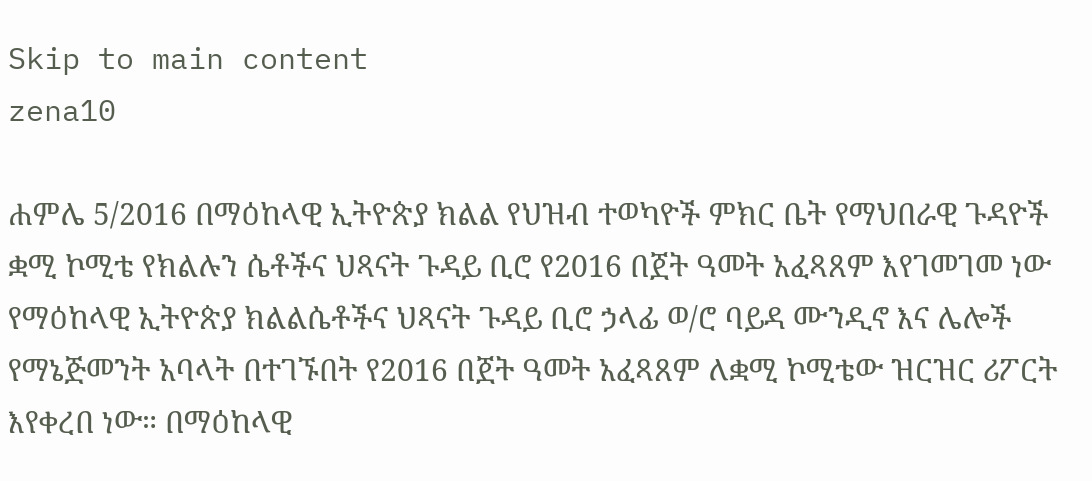Skip to main content
zena10

ሐምሌ 5/2016 በማዕከላዊ ኢትዮጵያ ክልል የህዝብ ተወካዮች ምክር ቤት የማህበራዊ ጉዳዮች ቋሚ ኮሚቴ የክልሉን ሴቶችና ህጻናት ጉዳይ ቢሮ የ2016 በጀት ዓመት አፈጻጸም እየገመገመ ነው የማዕከላዊ ኢትዮጵያ ክልልሴቶችና ህጻናት ጉዳይ ቢሮ ኃላፊ ወ/ሮ ባይዳ ሙንዲኖ እና ሌሎች የማኔጅመንት አባላት በተገኙበት የ2016 በጀት ዓመት አፈጻጸም ለቋሚ ኮሚቴው ዝርዝር ሪፖርት እየቀረበ ነው። በማዕከላዊ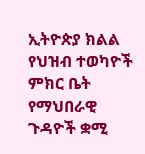ኢትዮጵያ ክልል የህዝብ ተወካዮች ምክር ቤት የማህበራዊ ጉዳዮች ቋሚ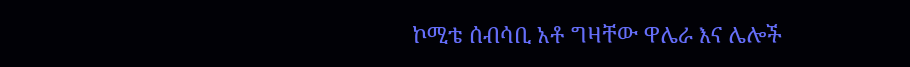ኮሚቴ ሰብሳቢ አቶ ግዛቸው ዋሌራ እና ሌሎች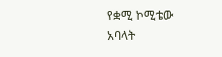የቋሚ ኮሚቴው አባላት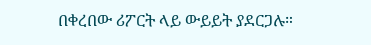በቀረበው ሪፖርት ላይ ውይይት ያደርጋሉ።